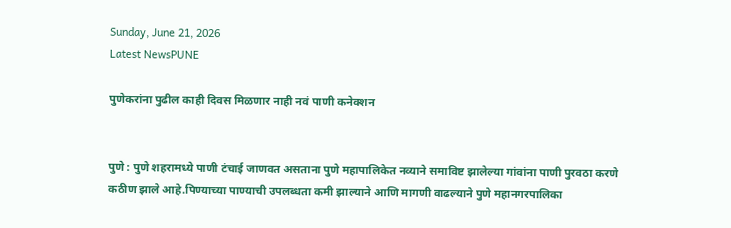Sunday, June 21, 2026
Latest NewsPUNE

पुणेकरांना पुढील काही दिवस मिळणार नाही नवं पाणी कनेक्शन


पुणे : पुणे शहरामध्ये पाणी टंचाई जाणवत असताना पुणे महापालिकेत नव्याने समाविष्ट झालेल्या गांवांना पाणी पुरवठा करणे कठीण झाले आहे.पिण्याच्या पाण्याची उपलब्धता कमी झाल्याने आणि मागणी वाढल्याने पुणे महानगरपालिका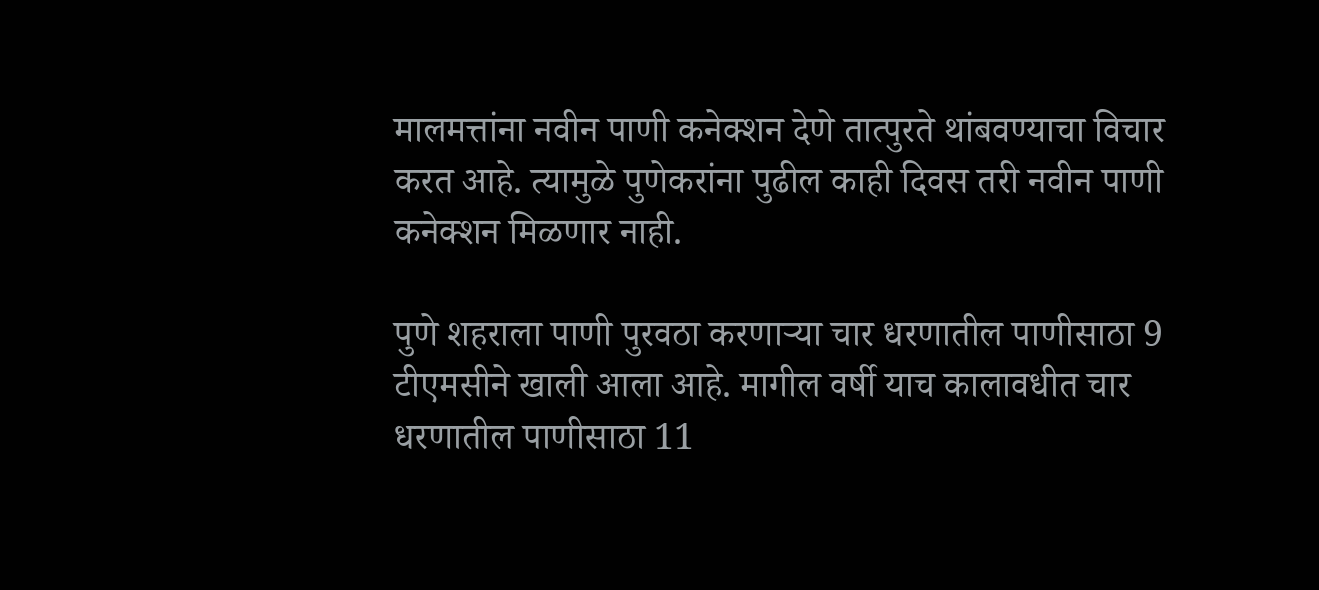मालमत्तांना नवीन पाणी कनेक्शन देणे तात्पुरते थांबवण्याचा विचार करत आहे. त्यामुळे पुणेकरांना पुढील काही दिवस तरी नवीन पाणी कनेक्शन मिळणार नाही.

पुणे शहराला पाणी पुरवठा करणाऱ्या चार धरणातील पाणीसाठा 9 टीएमसीने खाली आला आहे. मागील वर्षी याच कालावधीत चार धरणातील पाणीसाठा 11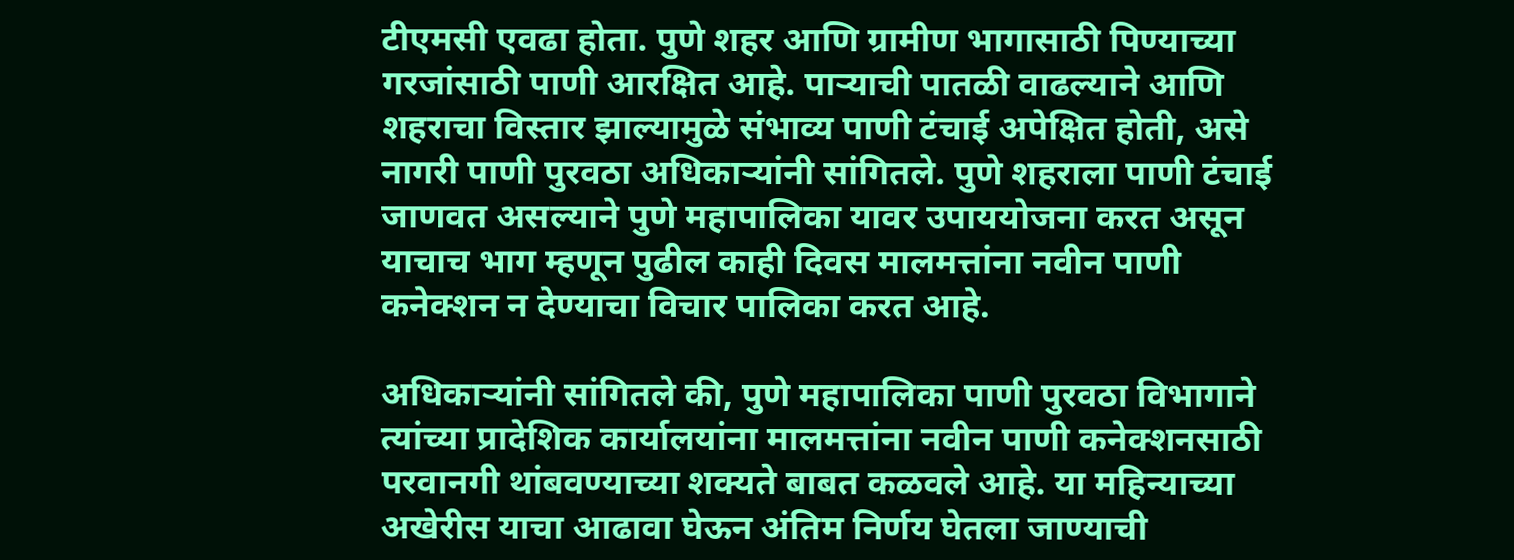टीएमसी एवढा होता. पुणे शहर आणि ग्रामीण भागासाठी पिण्याच्या गरजांसाठी पाणी आरक्षित आहे. पाऱ्याची पातळी वाढल्याने आणि शहराचा विस्तार झाल्यामुळे संभाव्य पाणी टंचाई अपेक्षित होती, असे नागरी पाणी पुरवठा अधिकाऱ्यांनी सांगितले. पुणे शहराला पाणी टंचाई जाणवत असल्याने पुणे महापालिका यावर उपाययोजना करत असून याचाच भाग म्हणून पुढील काही दिवस मालमत्तांना नवीन पाणी कनेक्शन न देण्याचा विचार पालिका करत आहे.

अधिकाऱ्यांनी सांगितले की, पुणे महापालिका पाणी पुरवठा विभागाने त्यांच्या प्रादेशिक कार्यालयांना मालमत्तांना नवीन पाणी कनेक्शनसाठी परवानगी थांबवण्याच्या शक्यते बाबत कळवले आहे. या महिन्याच्या अखेरीस याचा आढावा घेऊन अंतिम निर्णय घेतला जाण्याची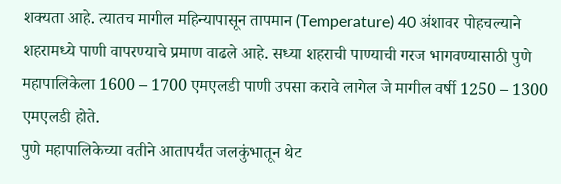शक्यता आहे. त्यातच मागील महिन्यापासून तापमान (Temperature) 40 अंशावर पोहचल्याने शहरामध्ये पाणी वापरण्याचे प्रमाण वाढले आहे. सध्या शहराची पाण्याची गरज भागवण्यासाठी पुणे महापालिकेला 1600 – 1700 एमएलडी पाणी उपसा करावे लागेल जे मागील वर्षी 1250 – 1300 एमएलडी होते.
पुणे महापालिकेच्या वतीने आतापर्यंत जलकुंभातून थेट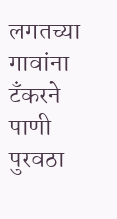लगतच्या गावांना टँकरने पाणी पुरवठा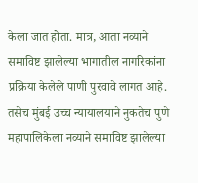केला जात होता. मात्र, आता नव्याने समाविष्ट झालेल्या भागातील नागरिकांना प्रक्रिया केलेले पाणी पुरवावे लागत आहे. तसेच मुंबई उच्च न्यायालयाने नुकतेच पुणे महापालिकेला नव्याने समाविष्ट झालेल्या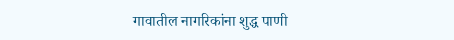गावातील नागरिकांना शुद्ध पाणी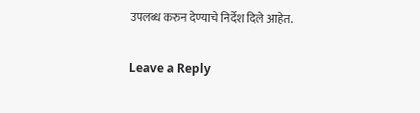उपलब्ध करुन देण्याचे निर्देश दिले आहेत.

Leave a Reply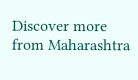Discover more from Maharashtra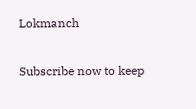Lokmanch

Subscribe now to keep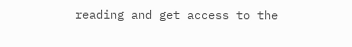reading and get access to the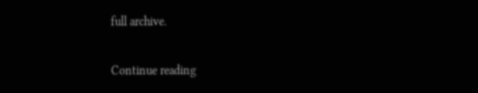full archive.

Continue reading